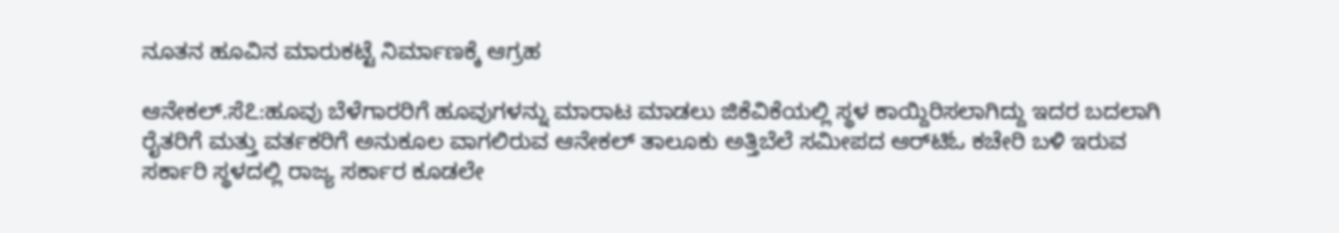ನೂತನ ಹೂವಿನ ಮಾರುಕಟ್ಟೆ ನಿರ್ಮಾಣಕ್ಕೆ ಆಗ್ರಹ

ಆನೇಕಲ್.ಸೆ೭:ಹೂವು ಬೆಳೆಗಾರರಿಗೆ ಹೂವುಗಳನ್ನು ಮಾರಾಟ ಮಾಡಲು ಜಿಕೆವಿಕೆಯಲ್ಲಿ ಸ್ಥಳ ಕಾಯ್ದಿರಿಸಲಾಗಿದ್ದು ಇದರ ಬದಲಾಗಿ ರೈತರಿಗೆ ಮತ್ತು ವರ್ತಕರಿಗೆ ಅನುಕೂಲ ವಾಗಲಿರುವ ಆನೇಕಲ್ ತಾಲೂಕು ಅತ್ತಿಬೆಲೆ ಸಮೀಪದ ಆರ್‌ಟಿಓ ಕಚೇರಿ ಬಳಿ ಇರುವ ಸರ್ಕಾರಿ ಸ್ಥಳದಲ್ಲಿ ರಾಜ್ಯ ಸರ್ಕಾರ ಕೂಡಲೇ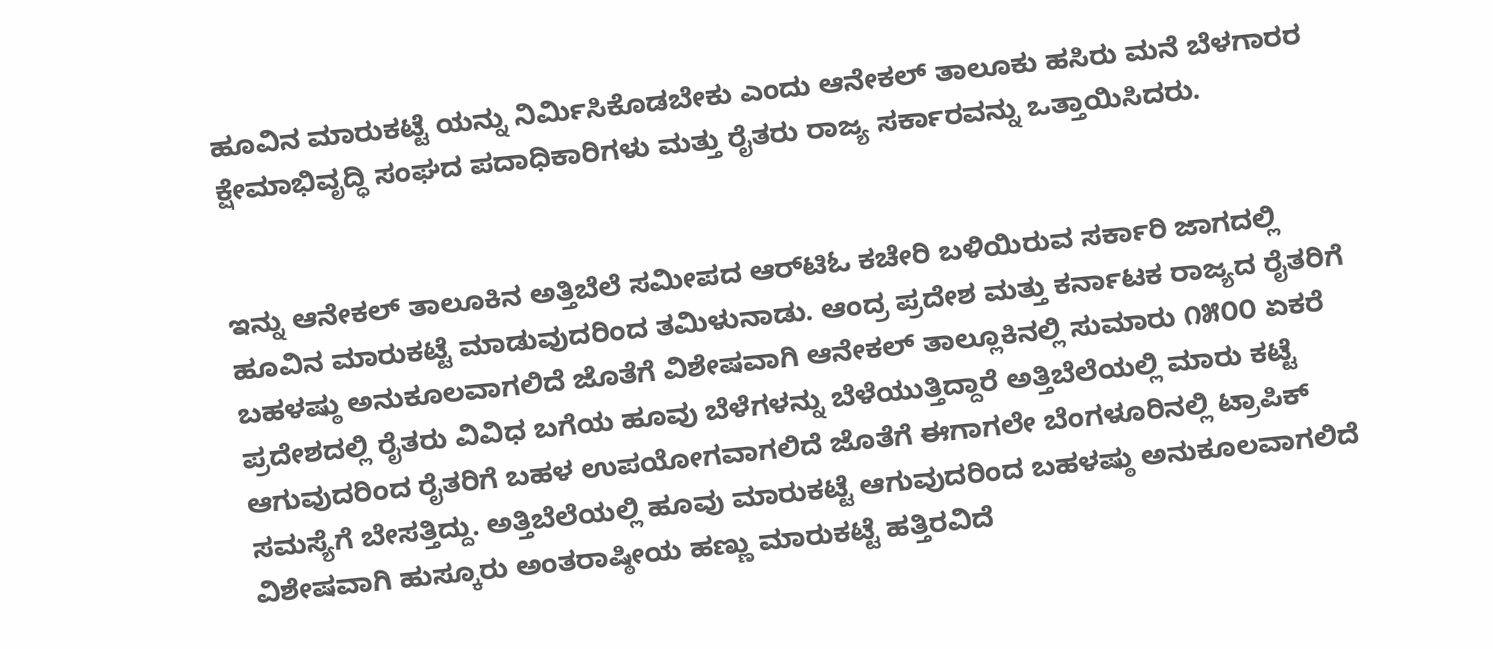ಹೂವಿನ ಮಾರುಕಟ್ಟೆ ಯನ್ನು ನಿರ್ಮಿಸಿಕೊಡಬೇಕು ಎಂದು ಆನೇಕಲ್ ತಾಲೂಕು ಹಸಿರು ಮನೆ ಬೆಳಗಾರರ ಕ್ಷೇಮಾಭಿವೃದ್ಧಿ ಸಂಘದ ಪದಾಧಿಕಾರಿಗಳು ಮತ್ತು ರೈತರು ರಾಜ್ಯ ಸರ್ಕಾರವನ್ನು ಒತ್ತಾಯಿಸಿದರು.


ಇನ್ನು ಆನೇಕಲ್ ತಾಲೂಕಿನ ಅತ್ತಿಬೆಲೆ ಸಮೀಪದ ಆರ್‌ಟಿಓ ಕಚೇರಿ ಬಳಿಯಿರುವ ಸರ್ಕಾರಿ ಜಾಗದಲ್ಲಿ ಹೂವಿನ ಮಾರುಕಟ್ಟೆ ಮಾಡುವುದರಿಂದ ತಮಿಳುನಾಡು. ಆಂದ್ರ ಪ್ರದೇಶ ಮತ್ತು ಕರ್ನಾಟಕ ರಾಜ್ಯದ ರೈತರಿಗೆ ಬಹಳಷ್ಠು ಅನುಕೂಲವಾಗಲಿದೆ ಜೊತೆಗೆ ವಿಶೇಷವಾಗಿ ಆನೇಕಲ್ ತಾಲ್ಲೂಕಿನಲ್ಲಿ ಸುಮಾರು ೧೫೦೦ ಏಕರೆ ಪ್ರದೇಶದಲ್ಲಿ ರೈತರು ವಿವಿಧ ಬಗೆಯ ಹೂವು ಬೆಳೆಗಳನ್ನು ಬೆಳೆಯುತ್ತಿದ್ದಾರೆ ಅತ್ತಿಬೆಲೆಯಲ್ಲಿ ಮಾರು ಕಟ್ಟೆ ಆಗುವುದರಿಂದ ರೈತರಿಗೆ ಬಹಳ ಉಪಯೋಗವಾಗಲಿದೆ ಜೊತೆಗೆ ಈಗಾಗಲೇ ಬೆಂಗಳೂರಿನಲ್ಲಿ ಟ್ರಾಪಿಕ್ ಸಮಸ್ಯೆಗೆ ಬೇಸತ್ತಿದ್ದು. ಅತ್ತಿಬೆಲೆಯಲ್ಲಿ ಹೂವು ಮಾರುಕಟ್ಟೆ ಆಗುವುದರಿಂದ ಬಹಳಷ್ಠು ಅನುಕೂಲವಾಗಲಿದೆ ವಿಶೇಷವಾಗಿ ಹುಸ್ಕೂರು ಅಂತರಾಷ್ಠೀಯ ಹಣ್ಣು ಮಾರುಕಟ್ಟೆ ಹತ್ತಿರವಿದೆ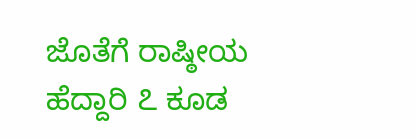ಜೊತೆಗೆ ರಾಷ್ಠೀಯ ಹೆದ್ದಾರಿ ೭ ಕೂಡ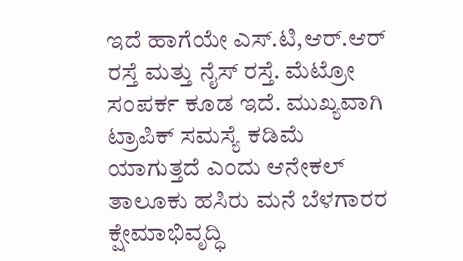ಇದೆ ಹಾಗೆಯೇ ಎಸ್.ಟಿ,ಆರ್.ಆರ್ ರಸ್ತೆ ಮತ್ತು ನೈಸ್ ರಸ್ತೆ. ಮೆಟ್ರೋ ಸಂಪರ್ಕ ಕೂಡ ಇದೆ. ಮುಖ್ಯವಾಗಿ ಟ್ರಾಪಿಕ್ ಸಮಸ್ಯೆ ಕಡಿಮೆ ಯಾಗುತ್ತದೆ ಎಂದು ಆನೇಕಲ್ ತಾಲೂಕು ಹಸಿರು ಮನೆ ಬೆಳಗಾರರ ಕ್ಷೇಮಾಭಿವೃದ್ಧಿ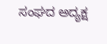ಸಂಘದ ಅದ್ಯಕ್ಷ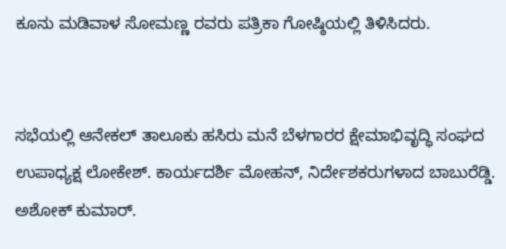ಕೂನು ಮಡಿವಾಳ ಸೋಮಣ್ಣ ರವರು ಪತ್ರಿಕಾ ಗೋಷ್ಠಿಯಲ್ಲಿ ತಿಳಿಸಿದರು.


ಸಭೆಯಲ್ಲಿ ಆನೇಕಲ್ ತಾಲೂಕು ಹಸಿರು ಮನೆ ಬೆಳಗಾರರ ಕ್ಷೇಮಾಭಿವೃದ್ಧಿ ಸಂಘದ ಉಪಾಧ್ಯಕ್ಷ ಲೋಕೇಶ್. ಕಾರ್ಯದರ್ಶಿ ಮೋಹನ್, ನಿರ್ದೇಶಕರುಗಳಾದ ಬಾಬುರೆಡ್ಡಿ. ಅಶೋಕ್ ಕುಮಾರ್.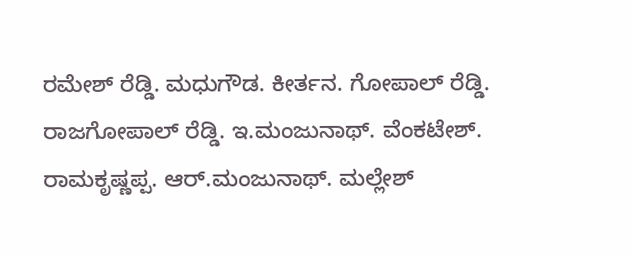ರಮೇಶ್ ರೆಡ್ಡಿ. ಮಧುಗೌಡ. ಕೀರ್ತನ. ಗೋಪಾಲ್ ರೆಡ್ಡಿ. ರಾಜಗೋಪಾಲ್ ರೆಡ್ಡಿ. ಇ.ಮಂಜುನಾಥ್. ವೆಂಕಟೇಶ್. ರಾಮಕೃಷ್ಣಪ್ಪ. ಆರ್.ಮಂಜುನಾಥ್. ಮಲ್ಲೇಶ್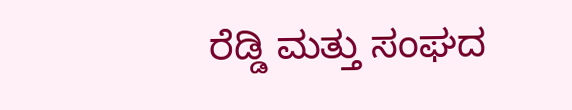ರೆಡ್ಡಿ ಮತ್ತು ಸಂಘದ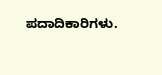ಪದಾದಿಕಾರಿಗಳು.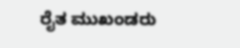ರೈತ ಮುಖಂಡರು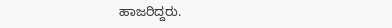ಹಾಜರಿದ್ದರು.